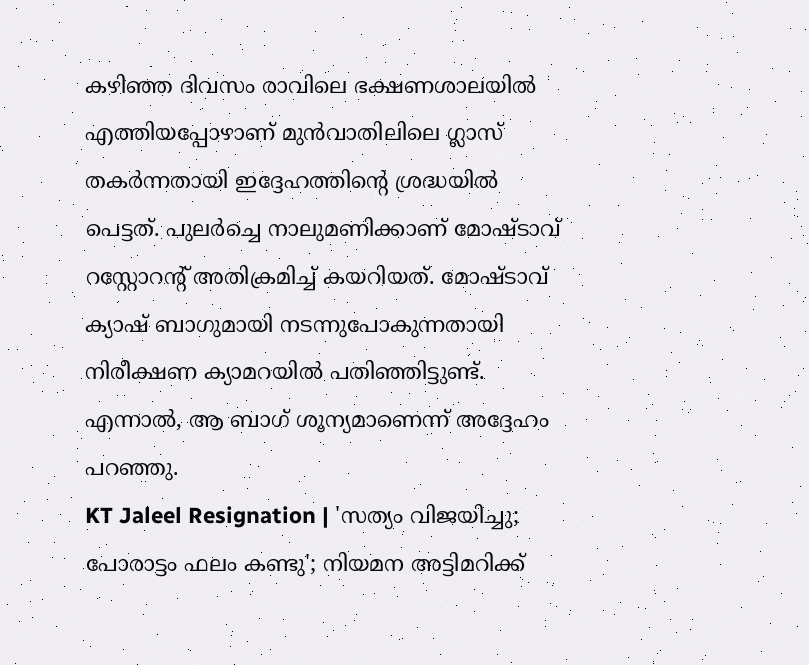കഴിഞ്ഞ ദിവസം രാവിലെ ഭക്ഷണശാലയിൽ എത്തിയപ്പോഴാണ് മുൻവാതിലിലെ ഗ്ലാസ് തകർന്നതായി ഇദ്ദേഹത്തിന്റെ ശ്രദ്ധയിൽ പെട്ടത്. പുലർച്ചെ നാലുമണിക്കാണ് മോഷ്ടാവ് റസ്റ്റോറന്റ് അതിക്രമിച്ച് കയറിയത്. മോഷ്ടാവ് ക്യാഷ് ബാഗുമായി നടന്നുപോകുന്നതായി നിരീക്ഷണ ക്യാമറയിൽ പതിഞ്ഞിട്ടുണ്ട്. എന്നാൽ, ആ ബാഗ് ശൂന്യമാണെന്ന് അദ്ദേഹം പറഞ്ഞു.
KT Jaleel Resignation | 'സത്യം വിജയിച്ചു; പോരാട്ടം ഫലം കണ്ടു'; നിയമന അട്ടിമറിക്ക്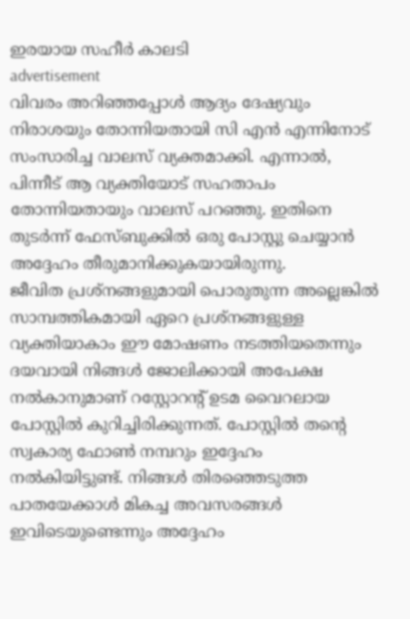ഇരയായ സഹീർ കാലടി
advertisement
വിവരം അറിഞ്ഞപ്പോൾ ആദ്യം ദേഷ്യവും നിരാശയും തോന്നിയതായി സി എൻ എന്നിനോട് സംസാരിച്ച വാലസ് വ്യക്തമാക്കി. എന്നാൽ, പിന്നീട് ആ വ്യക്തിയോട് സഹതാപം തോന്നിയതായും വാലസ് പറഞ്ഞു. ഇതിനെ തുടർന്ന് ഫേസ്ബുക്കിൽ ഒരു പോസ്റ്റു ചെയ്യാൻ അദ്ദേഹം തീരുമാനിക്കുകയായിരുന്നു.
ജീവിത പ്രശ്നങ്ങളുമായി പൊരുതുന്ന അല്ലെങ്കിൽ സാമ്പത്തികമായി ഏറെ പ്രശ്നങ്ങളുള്ള വ്യക്തിയാകാം ഈ മോഷണം നടത്തിയതെന്നും ദയവായി നിങ്ങൾ ജോലിക്കായി അപേക്ഷ നൽകാനുമാണ് റസ്റ്റോറന്റ് ഉടമ വൈറലായ പോസ്റ്റിൽ കുറിച്ചിരിക്കുന്നത്. പോസ്റ്റിൽ തന്റെ സ്വകാര്യ ഫോൺ നമ്പറും ഇദ്ദേഹം നൽകിയിട്ടുണ്ട്. നിങ്ങൾ തിരഞ്ഞെടുത്ത പാതയേക്കാൾ മികച്ച അവസരങ്ങൾ ഇവിടെയുണ്ടെന്നും അദ്ദേഹം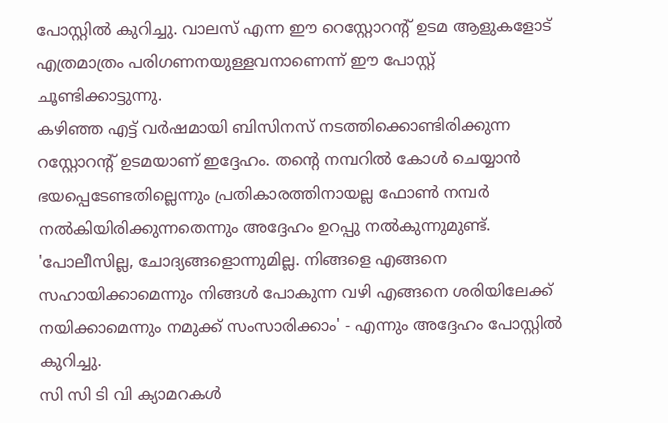പോസ്റ്റിൽ കുറിച്ചു. വാലസ് എന്ന ഈ റെസ്റ്റോറന്റ് ഉടമ ആളുകളോട് എത്രമാത്രം പരിഗണനയുള്ളവനാണെന്ന് ഈ പോസ്റ്റ് ചൂണ്ടിക്കാട്ടുന്നു.
കഴിഞ്ഞ എട്ട് വർഷമായി ബിസിനസ് നടത്തിക്കൊണ്ടിരിക്കുന്ന റസ്റ്റോറന്റ് ഉടമയാണ് ഇദ്ദേഹം. തന്റെ നമ്പറിൽ കോൾ ചെയ്യാൻ ഭയപ്പെടേണ്ടതില്ലെന്നും പ്രതികാരത്തിനായല്ല ഫോൺ നമ്പർ നൽകിയിരിക്കുന്നതെന്നും അദ്ദേഹം ഉറപ്പു നൽകുന്നുമുണ്ട്. 'പോലീസില്ല, ചോദ്യങ്ങളൊന്നുമില്ല. നിങ്ങളെ എങ്ങനെ സഹായിക്കാമെന്നും നിങ്ങൾ പോകുന്ന വഴി എങ്ങനെ ശരിയിലേക്ക് നയിക്കാമെന്നും നമുക്ക് സംസാരിക്കാം' - എന്നും അദ്ദേഹം പോസ്റ്റിൽ കുറിച്ചു.
സി സി ടി വി ക്യാമറകൾ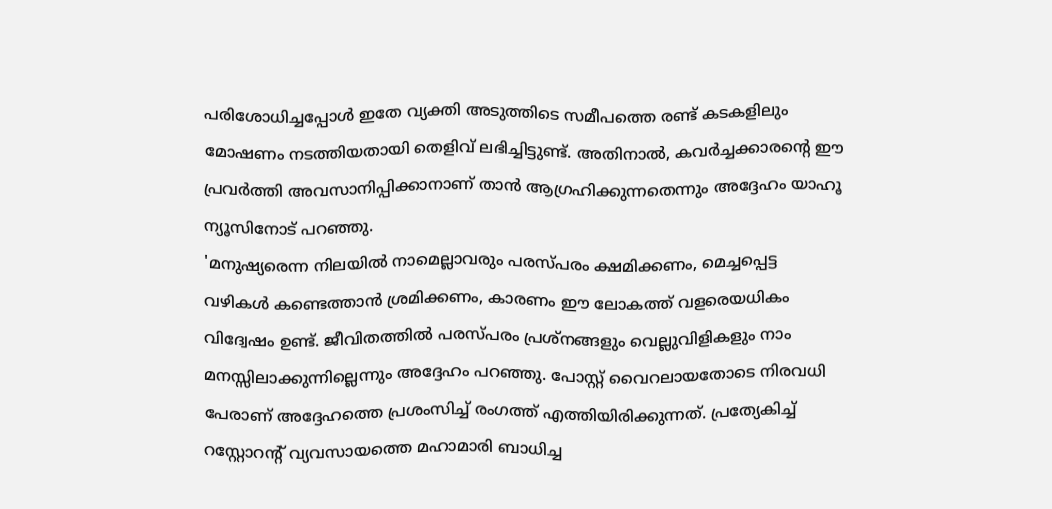പരിശോധിച്ചപ്പോൾ ഇതേ വ്യക്തി അടുത്തിടെ സമീപത്തെ രണ്ട് കടകളിലും മോഷണം നടത്തിയതായി തെളിവ് ലഭിച്ചിട്ടുണ്ട്. അതിനാൽ, കവർച്ചക്കാരന്റെ ഈ പ്രവർത്തി അവസാനിപ്പിക്കാനാണ് താൻ ആഗ്രഹിക്കുന്നതെന്നും അദ്ദേഹം യാഹൂ ന്യൂസിനോട് പറഞ്ഞു.
'മനുഷ്യരെന്ന നിലയിൽ നാമെല്ലാവരും പരസ്പരം ക്ഷമിക്കണം, മെച്ചപ്പെട്ട വഴികൾ കണ്ടെത്താൻ ശ്രമിക്കണം, കാരണം ഈ ലോകത്ത് വളരെയധികം വിദ്വേഷം ഉണ്ട്. ജീവിതത്തിൽ പരസ്പരം പ്രശ്നങ്ങളും വെല്ലുവിളികളും നാം മനസ്സിലാക്കുന്നില്ലെന്നും അദ്ദേഹം പറഞ്ഞു. പോസ്റ്റ് വൈറലായതോടെ നിരവധി പേരാണ് അദ്ദേഹത്തെ പ്രശംസിച്ച് രംഗത്ത് എത്തിയിരിക്കുന്നത്. പ്രത്യേകിച്ച് റസ്റ്റോറന്റ് വ്യവസായത്തെ മഹാമാരി ബാധിച്ച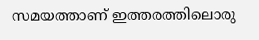സമയത്താണ് ഇത്തരത്തിലൊരു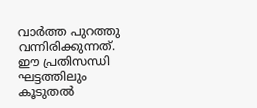വാർത്ത പുറത്തു വന്നിരിക്കുന്നത്. ഈ പ്രതിസന്ധി ഘട്ടത്തിലും കൂടുതൽ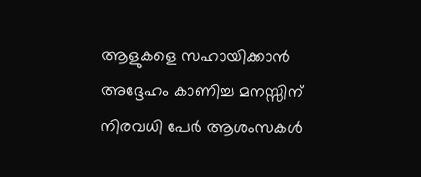ആളുകളെ സഹായിക്കാൻ അദ്ദേഹം കാണിച്ച മനസ്സിന് നിരവധി പേർ ആശംസകൾ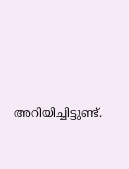അറിയിച്ചിട്ടുണ്ട്.